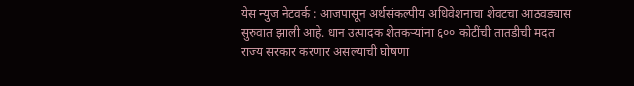येस न्युज नेटवर्क : आजपासून अर्थसंकल्पीय अधिवेशनाचा शेवटचा आठवड्यास सुरुवात झाली आहे. धान उत्पादक शेतकऱ्यांना ६०० कोटींची तातडीची मदत राज्य सरकार करणार असल्याची घोषणा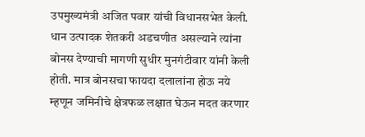उपमुख्यमंत्री अजित पवार यांची विधानसभेत केली. धान उत्पादक शेतकरी अडचणीत असल्याने त्यांना बोनस देण्याची मागणी सुधीर मुनगंटीवार यांनी केली होती. मात्र बोनसचा फायदा दलालांना होऊ नये म्हणून जमिनीचे क्षेत्रफळ लक्षात घेऊन मदत करणार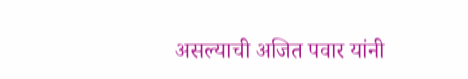असल्याची अजित पवार यांनी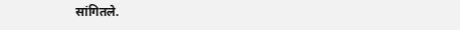सांगितले.